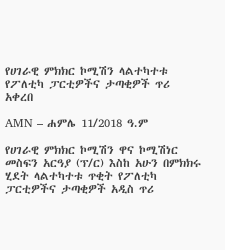የሀገራዊ ምክክር ኮሚሽን ላልተካተቱ የፖለቲካ ፓርቲዎችና ታጣቂዎች ጥሪ አቀረበ

AMN – ሐምሌ 11/2018 ዓ.ም

የሀገራዊ ምክክር ኮሚሽን ዋና ኮሚሽነር መስፍን አርዓያ (ፕ/ር) እስከ አሁን በምክክሩ ሂደት ላልተካተቱ ጥቂት የፖለቲካ ፓርቲዎችና ታጣቂዎች አዲስ ጥሪ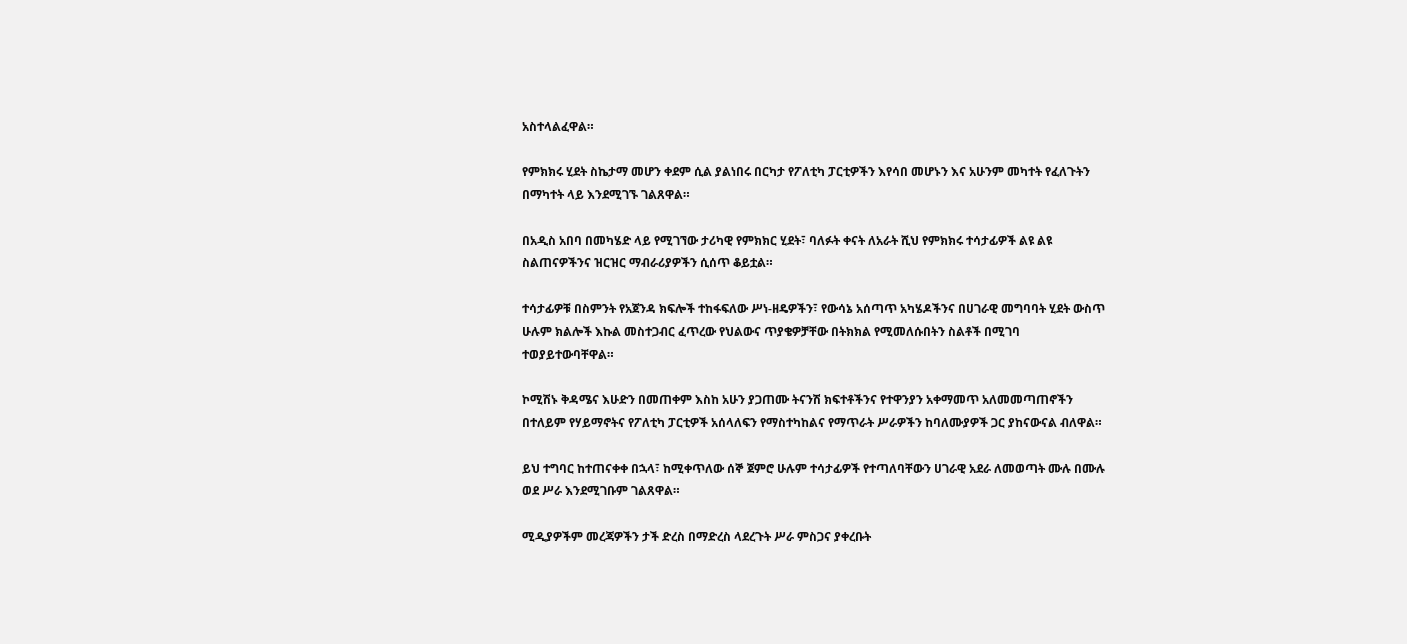አስተላልፈዋል።

የምክክሩ ሂደት ስኬታማ መሆን ቀደም ሲል ያልነበሩ በርካታ የፖለቲካ ፓርቲዎችን እየሳበ መሆኑን እና አሁንም መካተት የፈለጉትን በማካተት ላይ እንደሚገኙ ገልጸዋል።

በአዲስ አበባ በመካሄድ ላይ የሚገኘው ታሪካዊ የምክክር ሂደት፣ ባለፉት ቀናት ለአራት ሺህ የምክክሩ ተሳታፊዎች ልዩ ልዩ ስልጠናዎችንና ዝርዝር ማብራሪያዎችን ሲሰጥ ቆይቷል።

ተሳታፊዎቹ በስምንት የአጀንዳ ክፍሎች ተከፋፍለው ሥነ-ዘዴዎችን፣ የውሳኔ አሰጣጥ አካሄዶችንና በሀገራዊ መግባባት ሂደት ውስጥ ሁሉም ክልሎች እኩል መስተጋብር ፈጥረው የህልውና ጥያቄዎቻቸው በትክክል የሚመለሱበትን ስልቶች በሚገባ ተወያይተውባቸዋል።

ኮሚሽኑ ቅዳሜና እሁድን በመጠቀም እስከ አሁን ያጋጠሙ ትናንሽ ክፍተቶችንና የተዋንያን አቀማመጥ አለመመጣጠኖችን በተለይም የሃይማኖትና የፖለቲካ ፓርቲዎች አሰላለፍን የማስተካከልና የማጥራት ሥራዎችን ከባለሙያዎች ጋር ያከናውናል ብለዋል።

ይህ ተግባር ከተጠናቀቀ በኋላ፣ ከሚቀጥለው ሰኞ ጀምሮ ሁሉም ተሳታፊዎች የተጣለባቸውን ሀገራዊ አደራ ለመወጣት ሙሉ በሙሉ ወደ ሥራ እንደሚገቡም ገልጸዋል።

ሚዲያዎችም መረጃዎችን ታች ድረስ በማድረስ ላደረጉት ሥራ ምስጋና ያቀረቡት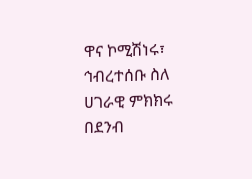ዋና ኮሚሽነሩ፣ ኅብረተሰቡ ስለ ሀገራዊ ምክክሩ በደንብ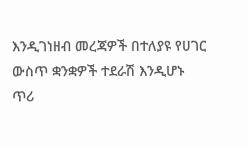እንዲገነዘብ መረጃዎች በተለያዩ የሀገር ውስጥ ቋንቋዎች ተደራሽ እንዲሆኑ ጥሪ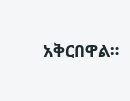አቅርበዋል።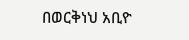በወርቅነህ አቢዮ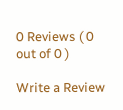0 Reviews ( 0 out of 0 )

Write a Review